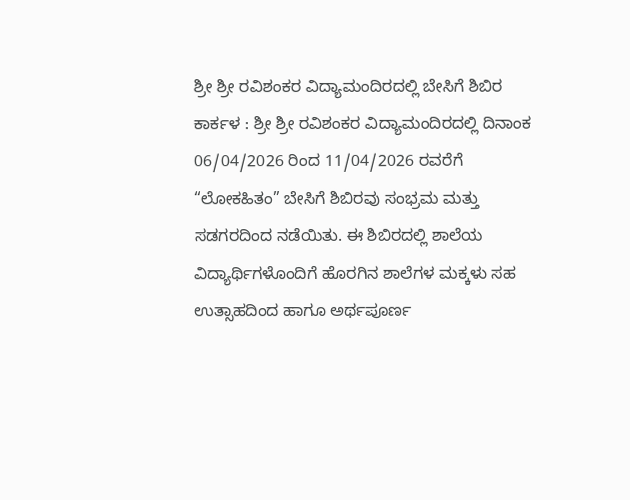ಶ್ರೀ ಶ್ರೀ ರವಿಶಂಕರ ವಿದ್ಯಾಮಂದಿರದಲ್ಲಿ ಬೇಸಿಗೆ ಶಿಬಿರ
ಕಾರ್ಕಳ : ಶ್ರೀ ಶ್ರೀ ರವಿಶಂಕರ ವಿದ್ಯಾಮಂದಿರದಲ್ಲಿ ದಿನಾಂಕ 06/04/2026 ರಿಂದ 11/04/2026 ರವರೆಗೆ “ಲೋಕಹಿತಂ” ಬೇಸಿಗೆ ಶಿಬಿರವು ಸಂಭ್ರಮ ಮತ್ತು ಸಡಗರದಿಂದ ನಡೆಯಿತು. ಈ ಶಿಬಿರದಲ್ಲಿ ಶಾಲೆಯ ವಿದ್ಯಾರ್ಥಿಗಳೊಂದಿಗೆ ಹೊರಗಿನ ಶಾಲೆಗಳ ಮಕ್ಕಳು ಸಹ ಉತ್ಸಾಹದಿಂದ ಹಾಗೂ ಅರ್ಥಪೂರ್ಣ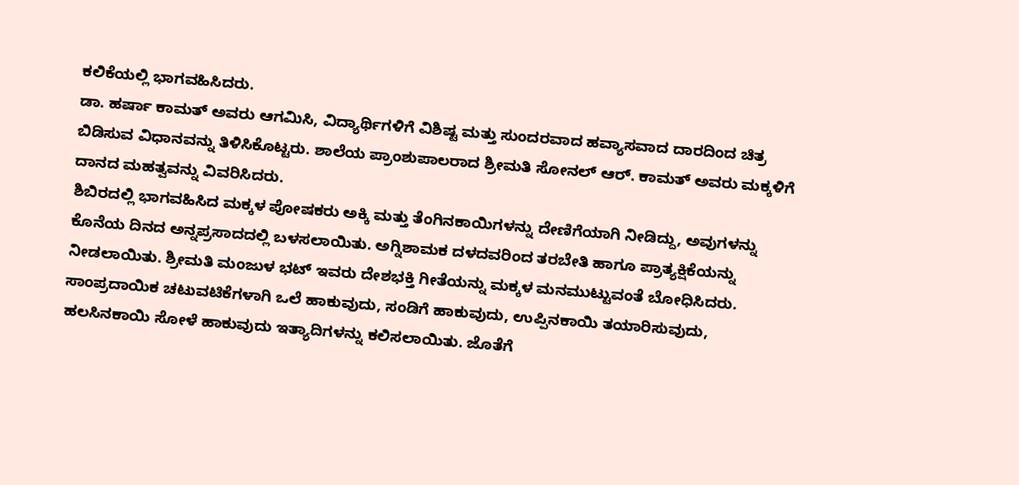ಕಲಿಕೆಯಲ್ಲಿ ಭಾಗವಹಿಸಿದರು.
ಡಾ. ಹರ್ಷಾ ಕಾಮತ್ ಅವರು ಆಗಮಿಸಿ, ವಿದ್ಯಾರ್ಥಿಗಳಿಗೆ ವಿಶಿಷ್ಟ ಮತ್ತು ಸುಂದರವಾದ ಹವ್ಯಾಸವಾದ ದಾರದಿಂದ ಚಿತ್ರ ಬಿಡಿಸುವ ವಿಧಾನವನ್ನು ತಿಳಿಸಿಕೊಟ್ಟರು. ಶಾಲೆಯ ಪ್ರಾಂಶುಪಾಲರಾದ ಶ್ರೀಮತಿ ಸೋನಲ್ ಆರ್. ಕಾಮತ್ ಅವರು ಮಕ್ಕಳಿಗೆ ದಾನದ ಮಹತ್ವವನ್ನು ವಿವರಿಸಿದರು.
ಶಿಬಿರದಲ್ಲಿ ಭಾಗವಹಿಸಿದ ಮಕ್ಕಳ ಪೋಷಕರು ಅಕ್ಕಿ ಮತ್ತು ತೆಂಗಿನಕಾಯಿಗಳನ್ನು ದೇಣಿಗೆಯಾಗಿ ನೀಡಿದ್ದು, ಅವುಗಳನ್ನು ಕೊನೆಯ ದಿನದ ಅನ್ನಪ್ರಸಾದದಲ್ಲಿ ಬಳಸಲಾಯಿತು. ಅಗ್ನಿಶಾಮಕ ದಳದವರಿಂದ ತರಬೇತಿ ಹಾಗೂ ಪ್ರಾತ್ಯಕ್ಷಿಕೆಯನ್ನು ನೀಡಲಾಯಿತು. ಶ್ರೀಮತಿ ಮಂಜುಳ ಭಟ್ ಇವರು ದೇಶಭಕ್ತಿ ಗೀತೆಯನ್ನು ಮಕ್ಕಳ ಮನಮುಟ್ಟುವಂತೆ ಬೋಧಿಸಿದರು.
ಸಾಂಪ್ರದಾಯಿಕ ಚಟುವಟಿಕೆಗಳಾಗಿ ಒಲೆ ಹಾಕುವುದು, ಸಂಡಿಗೆ ಹಾಕುವುದು, ಉಪ್ಪಿನಕಾಯಿ ತಯಾರಿಸುವುದು, ಹಲಸಿನಕಾಯಿ ಸೋಳೆ ಹಾಕುವುದು ಇತ್ಯಾದಿಗಳನ್ನು ಕಲಿಸಲಾಯಿತು. ಜೊತೆಗೆ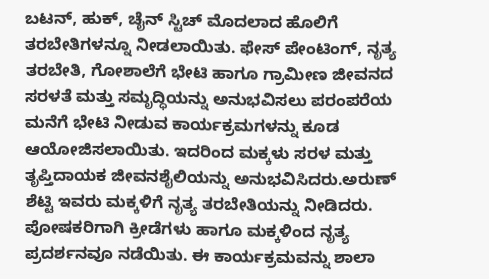ಬಟನ್, ಹುಕ್, ಚೈನ್ ಸ್ಟಿಚ್ ಮೊದಲಾದ ಹೊಲಿಗೆ ತರಬೇತಿಗಳನ್ನೂ ನೀಡಲಾಯಿತು. ಫೇಸ್ ಪೇಂಟಿಂಗ್, ನೃತ್ಯ ತರಬೇತಿ, ಗೋಶಾಲೆಗೆ ಭೇಟಿ ಹಾಗೂ ಗ್ರಾಮೀಣ ಜೀವನದ ಸರಳತೆ ಮತ್ತು ಸಮೃದ್ಧಿಯನ್ನು ಅನುಭವಿಸಲು ಪರಂಪರೆಯ ಮನೆಗೆ ಭೇಟಿ ನೀಡುವ ಕಾರ್ಯಕ್ರಮಗಳನ್ನು ಕೂಡ ಆಯೋಜಿಸಲಾಯಿತು. ಇದರಿಂದ ಮಕ್ಕಳು ಸರಳ ಮತ್ತು ತೃಪ್ತಿದಾಯಕ ಜೀವನಶೈಲಿಯನ್ನು ಅನುಭವಿಸಿದರು.ಅರುಣ್ ಶೆಟ್ಟಿ ಇವರು ಮಕ್ಕಳಿಗೆ ನೃತ್ಯ ತರಬೇತಿಯನ್ನು ನೀಡಿದರು.
ಪೋಷಕರಿಗಾಗಿ ಕ್ರೀಡೆಗಳು ಹಾಗೂ ಮಕ್ಕಳಿಂದ ನೃತ್ಯ ಪ್ರದರ್ಶನವೂ ನಡೆಯಿತು. ಈ ಕಾರ್ಯಕ್ರಮವನ್ನು ಶಾಲಾ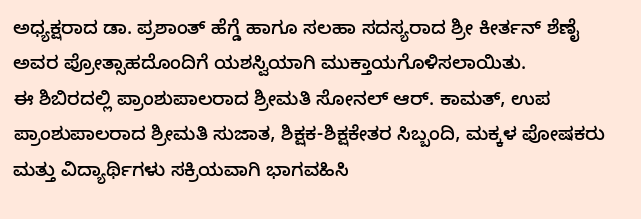ಅಧ್ಯಕ್ಷರಾದ ಡಾ. ಪ್ರಶಾಂತ್ ಹೆಗ್ಡೆ ಹಾಗೂ ಸಲಹಾ ಸದಸ್ಯರಾದ ಶ್ರೀ ಕೀರ್ತನ್ ಶೆಣೈ ಅವರ ಪ್ರೋತ್ಸಾಹದೊಂದಿಗೆ ಯಶಸ್ವಿಯಾಗಿ ಮುಕ್ತಾಯಗೊಳಿಸಲಾಯಿತು.
ಈ ಶಿಬಿರದಲ್ಲಿ ಪ್ರಾಂಶುಪಾಲರಾದ ಶ್ರೀಮತಿ ಸೋನಲ್ ಆರ್. ಕಾಮತ್, ಉಪ ಪ್ರಾಂಶುಪಾಲರಾದ ಶ್ರೀಮತಿ ಸುಜಾತ, ಶಿಕ್ಷಕ-ಶಿಕ್ಷಕೇತರ ಸಿಬ್ಬಂದಿ, ಮಕ್ಕಳ ಪೋಷಕರು ಮತ್ತು ವಿದ್ಯಾರ್ಥಿಗಳು ಸಕ್ರಿಯವಾಗಿ ಭಾಗವಹಿಸಿ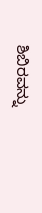ಶಿಬಿರವನ್ನು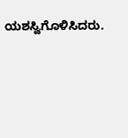ಯಶಸ್ವಿಗೊಳಿಸಿದರು.